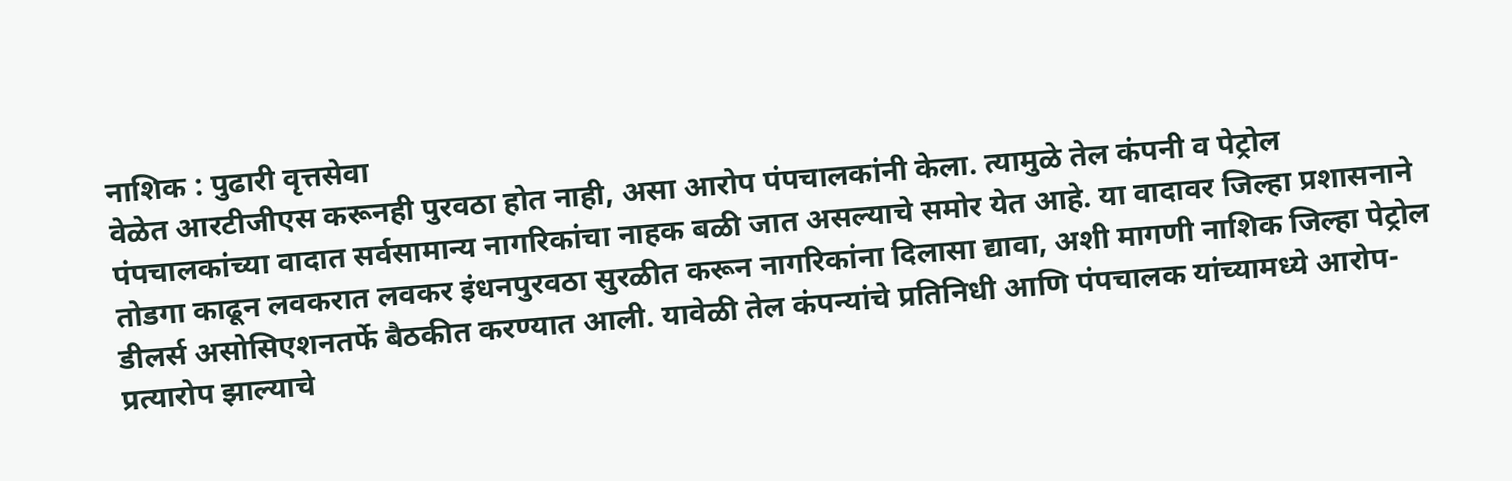नाशिक : पुढारी वृत्तसेवा
वेळेत आरटीजीएस करूनही पुरवठा होत नाही, असा आरोप पंपचालकांनी केला. त्यामुळे तेल कंपनी व पेट्रोल पंपचालकांच्या वादात सर्वसामान्य नागरिकांचा नाहक बळी जात असल्याचे समोर येत आहे. या वादावर जिल्हा प्रशासनाने तोडगा काढून लवकरात लवकर इंधनपुरवठा सुरळीत करून नागरिकांना दिलासा द्यावा, अशी मागणी नाशिक जिल्हा पेट्रोल डीलर्स असोसिएशनतर्फे बैठकीत करण्यात आली. यावेळी तेल कंपन्यांचे प्रतिनिधी आणि पंपचालक यांच्यामध्ये आरोप-प्रत्यारोप झाल्याचे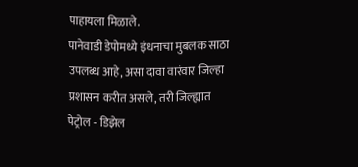पाहायला मिळाले.
पानेवाडी डेपोमध्ये इंधनाचा मुबलक साठा उपलब्ध आहे, असा दावा वारंवार जिल्हा प्रशासन करीत असले, तरी जिल्ह्यात पेट्रोल - डिझेल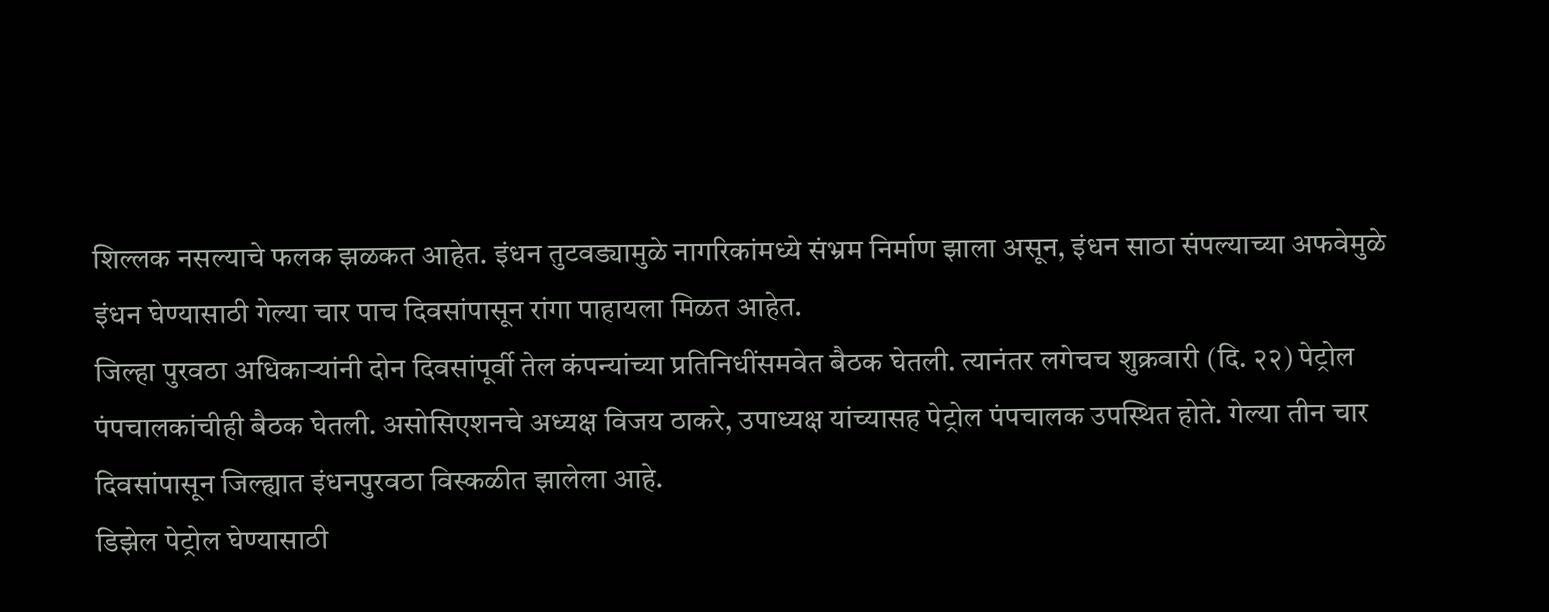शिल्लक नसल्याचे फलक झळकत आहेत. इंधन तुटवड्यामुळे नागरिकांमध्ये संभ्रम निर्माण झाला असून, इंधन साठा संपल्याच्या अफवेमुळे इंधन घेण्यासाठी गेल्या चार पाच दिवसांपासून रांगा पाहायला मिळत आहेत.
जिल्हा पुरवठा अधिकाऱ्यांनी दोन दिवसांपूर्वी तेल कंपन्यांच्या प्रतिनिधींसमवेत बैठक घेतली. त्यानंतर लगेचच शुक्रवारी (दि. २२) पेट्रोल पंपचालकांचीही बैठक घेतली. असोसिएशनचे अध्यक्ष विजय ठाकरे, उपाध्यक्ष यांच्यासह पेट्रोल पंपचालक उपस्थित होते. गेल्या तीन चार दिवसांपासून जिल्ह्यात इंधनपुरवठा विस्कळीत झालेला आहे.
डिझेल पेट्रोल घेण्यासाठी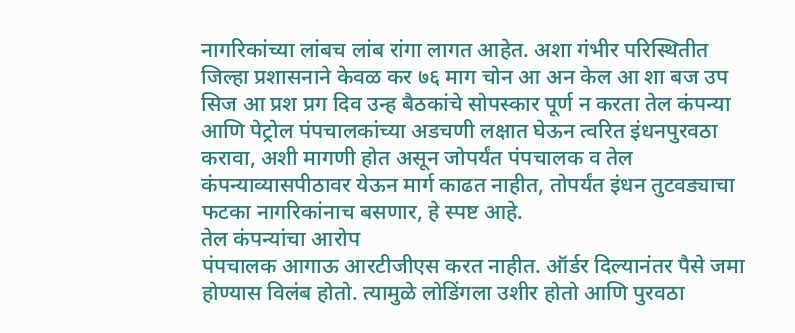नागरिकांच्या लांबच लांब रांगा लागत आहेत. अशा गंभीर परिस्थितीत जिल्हा प्रशासनाने केवळ कर ७६ माग चोन आ अन केल आ शा बज उप सिज आ प्रश प्रग दिव उन्ह बैठकांचे सोपस्कार पूर्ण न करता तेल कंपन्या आणि पेट्रोल पंपचालकांच्या अडचणी लक्षात घेऊन त्वरित इंधनपुरवठा करावा, अशी मागणी होत असून जोपर्यंत पंपचालक व तेल कंपन्याव्यासपीठावर येऊन मार्ग काढत नाहीत, तोपर्यंत इंधन तुटवड्याचा फटका नागरिकांनाच बसणार, हे स्पष्ट आहे.
तेल कंपन्यांचा आरोप
पंपचालक आगाऊ आरटीजीएस करत नाहीत. ऑर्डर दिल्यानंतर पैसे जमा होण्यास विलंब होतो. त्यामुळे लोडिंगला उशीर होतो आणि पुरवठा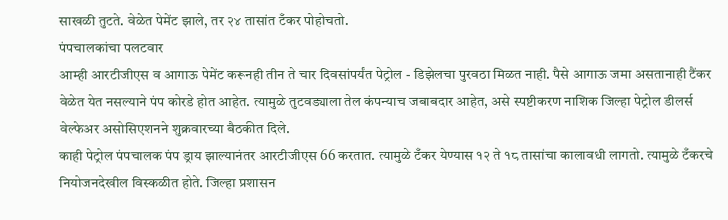साखळी तुटते. वेळेत पेमेंट झाले, तर २४ तासांत टँकर पोहोचतो.
पंपचालकांचा पलटवार
आम्ही आरटीजीएस व आगाऊ पेमेंट करूनही तीन ते चार दिवसांपर्यंत पेट्रोल - डिझेलचा पुरवठा मिळत नाही. पैसे आगाऊ जमा असतानाही टैंकर वेळेत येत नसल्याने पंप कोरडे होत आहेत. त्यामुळे तुटवड्याला तेल कंपन्याच जबाबदार आहेत, असे स्पष्टीकरण नाशिक जिल्हा पेट्रोल डीलर्स वेल्फेअर असोसिएशनने शुक्रवारच्या बैठकीत दिले.
काही पेट्रोल पंपचालक पंप ड्राय झाल्यानंतर आरटीजीएस 66 करतात. त्यामुळे टँकर येण्यास १२ ते १८ तासांचा कालावधी लागतो. त्यामुळे टँकरचे नियोजनदेखील विस्कळीत होते. जिल्हा प्रशासन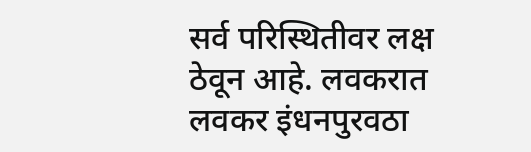सर्व परिस्थितीवर लक्ष ठेवून आहे. लवकरात लवकर इंधनपुरवठा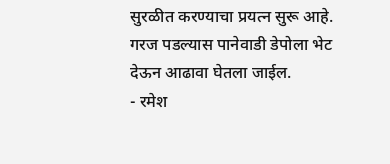सुरळीत करण्याचा प्रयत्न सुरू आहे. गरज पडल्यास पानेवाडी डेपोला भेट देऊन आढावा घेतला जाईल.
- रमेश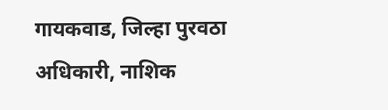गायकवाड, जिल्हा पुरवठा अधिकारी, नाशिक